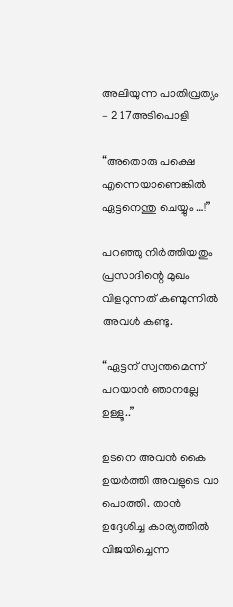അലിയുന്ന പാതിവ്രത്യം – 2 17അടിപൊളി

“അതൊരു പക്ഷെ എന്നെയാണെങ്കിൽ ഏട്ടനെന്തു ചെയ്യും …!”

പറഞ്ഞു നിർത്തിയതും പ്രസാദിന്റെ മുഖം വിളറുന്നത് കണ്മുന്നിൽ അവൾ കണ്ടു.

“ഏട്ടന് സ്വന്തമെന്ന് പറയാൻ ഞാനല്ലേ ഉള്ളൂ..”

ഉടനെ അവൻ കൈ ഉയർത്തി അവളുടെ വാ പൊത്തി. താൻ ഉദ്ദേശിച്ച കാര്യത്തിൽ വിജയിച്ചെന്ന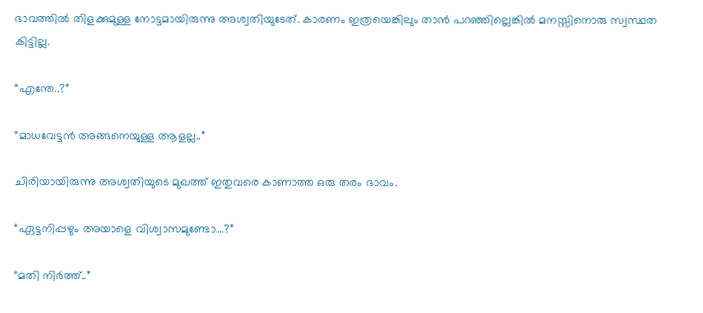ഭാവത്തിൽ തിളക്കുമുള്ള നോട്ടമായിരുന്നു അശ്വതിയുടേത്. കാരണം ഇത്രയെങ്കിലും താൻ പറഞ്ഞില്ലെങ്കിൽ മനസ്സിനൊരു സ്വസ്ഥത കിട്ടില്ല.

“എന്തേ..?”

“മാധവേട്ടൻ അങ്ങനെയുള്ള ആളല്ല..”

ചിരിയായിരുന്നു അശ്വതിയുടെ മുഖത്ത് ഇതുവരെ കാണാത്ത ഒരു തരം ഭാവം.

“ഏട്ടനിപ്പഴും അയാളെ വിശ്വാസമുണ്ടോ…?”

“മതി നിർത്ത്..”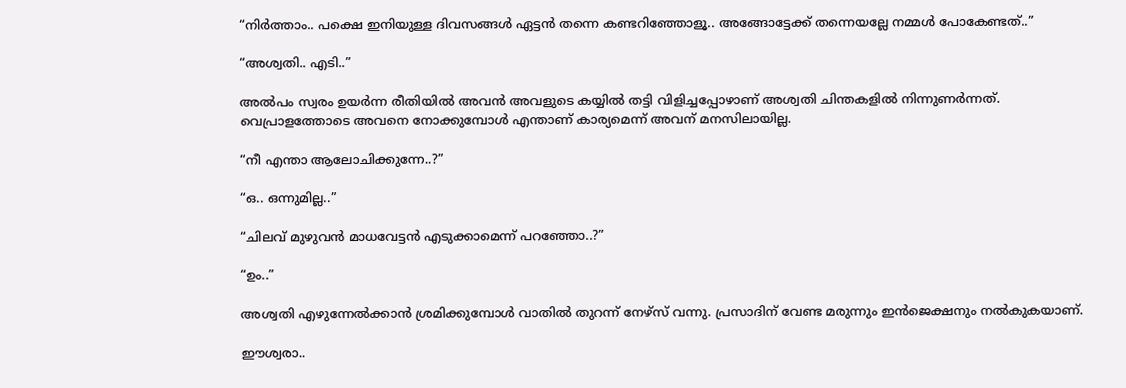“നിർത്താം.. പക്ഷെ ഇനിയുള്ള ദിവസങ്ങൾ ഏട്ടൻ തന്നെ കണ്ടറിഞ്ഞോളൂ.. അങ്ങോട്ടേക്ക് തന്നെയല്ലേ നമ്മൾ പോകേണ്ടത്..”

“അശ്വതി.. എടി..”

അൽപം സ്വരം ഉയർന്ന രീതിയിൽ അവൻ അവളുടെ കയ്യിൽ തട്ടി വിളിച്ചപ്പോഴാണ് അശ്വതി ചിന്തകളിൽ നിന്നുണർന്നത്. വെപ്രാളത്തോടെ അവനെ നോക്കുമ്പോൾ എന്താണ് കാര്യമെന്ന് അവന് മനസിലായില്ല.

“നീ എന്താ ആലോചിക്കുന്നേ..?”

“ഒ.. ഒന്നുമില്ല..”

“ചിലവ് മുഴുവൻ മാധവേട്ടൻ എടുക്കാമെന്ന് പറഞ്ഞോ..?”

“ഉം..”

അശ്വതി എഴുന്നേൽക്കാൻ ശ്രമിക്കുമ്പോൾ വാതിൽ തുറന്ന് നേഴ്സ് വന്നു. പ്രസാദിന് വേണ്ട മരുന്നും ഇൻജെക്ഷനും നൽകുകയാണ്.

ഈശ്വരാ..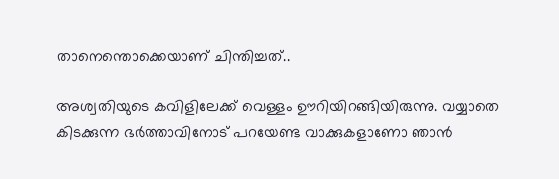താനെന്തൊക്കെയാണ് ചിന്തിച്ചത്..

അശ്വതിയുടെ കവിളിലേക്ക് വെള്ളം ഊറിയിറങ്ങിയിരുന്നു. വയ്യാതെ കിടക്കുന്ന ഭർത്താവിനോട് പറയേണ്ട വാക്കുകളാണോ ഞാൻ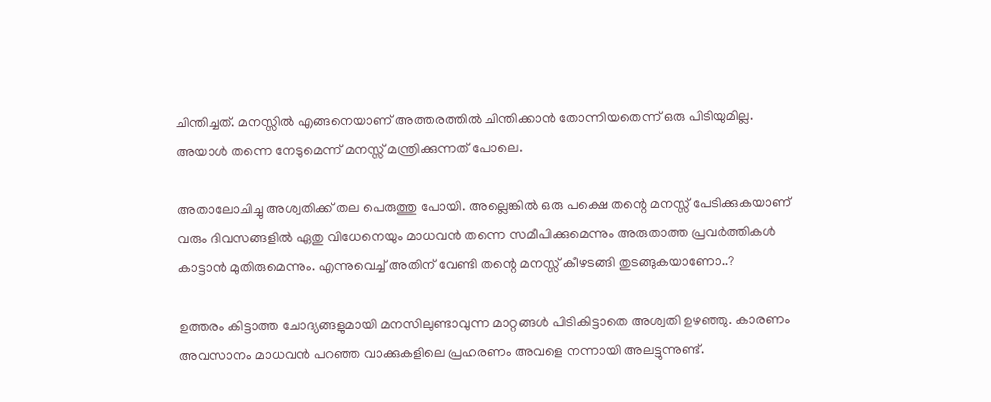ചിന്തിച്ചത്. മനസ്സിൽ എങ്ങനെയാണ് അത്തരത്തിൽ ചിന്തിക്കാൻ തോന്നിയതെന്ന് ഒരു പിടിയുമില്ല. അയാൾ തന്നെ നേടുമെന്ന് മനസ്സ് മന്ത്രിക്കുന്നത് പോലെ.

അതാലോചിച്ചു അശ്വതിക്ക് തല പെരുത്തു പോയി. അല്ലെങ്കിൽ ഒരു പക്ഷെ തന്റെ മനസ്സ് പേടിക്കുകയാണ് വരും ദിവസങ്ങളിൽ ഏതു വിധേനെയും മാധവൻ തന്നെ സമീപിക്കുമെന്നും അരുതാത്ത പ്രവർത്തികൾ കാട്ടാൻ മുതിരുമെന്നും. എന്നുവെച്ച് അതിന് വേണ്ടി തന്റെ മനസ്സ് കീഴടങ്ങി തുടങ്ങുകയാണോ..?

ഉത്തരം കിട്ടാത്ത ചോദ്യങ്ങളുമായി മനസിലുണ്ടാവുന്ന മാറ്റങ്ങൾ പിടികിട്ടാതെ അശ്വതി ഉഴഞ്ഞു. കാരണം അവസാനം മാധവൻ പറഞ്ഞ വാക്കുകളിലെ പ്രഹരണം അവളെ നന്നായി അലട്ടുന്നുണ്ട്.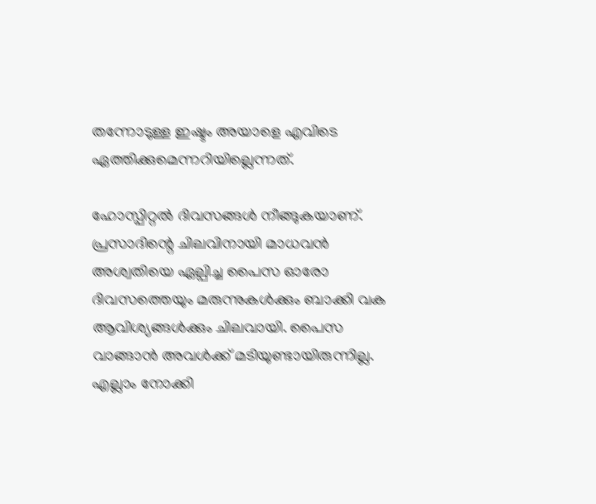തന്നോടുള്ള ഇഷ്ടം അയാളെ എവിടെ ഏത്തിക്കുമെന്നറിയില്ലെന്നത്.

ഹോസ്പിറ്റൽ ദിവസങ്ങൾ നീങ്ങുകയാണ്. പ്രസാദിന്റെ ചിലവിനായി മാധവൻ അശ്വതിയെ ഏല്പിച്ച പൈസ ഓരോ ദിവസത്തെയും മരുന്നുകൾക്കും ബാക്കി വക ആവിശ്യങ്ങൾക്കും ചിലവായി. പൈസ വാങ്ങാൻ അവൾക്ക് മടിയുണ്ടായിരുന്നില്ല. എല്ലാം നോക്കി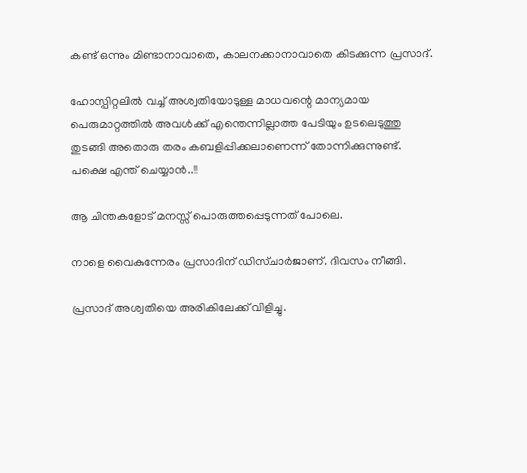കണ്ട് ഒന്നും മിണ്ടാനാവാതെ, കാലനക്കാനാവാതെ കിടക്കുന്ന പ്രസാദ്.

ഹോസ്പിറ്റലിൽ വച്ച് അശ്വതിയോടുള്ള മാധവന്റെ മാന്യമായ പെരുമാറ്റത്തിൽ അവൾക്ക് എന്തെന്നില്ലാത്ത പേടിയും ഉടലെടുത്തു തുടങ്ങി അതൊരു തരം കബളിപ്പിക്കലാണെന്ന് തോന്നിക്കുന്നുണ്ട്. പക്ഷെ എന്ത് ചെയ്യാൻ..!!

ആ ചിന്തകളോട് മനസ്സ് പൊരുത്തപ്പെടുന്നത് പോലെ.

നാളെ വൈകുന്നേരം പ്രസാദിന് ഡിസ്ചാർജാണ്. ദിവസം നീങ്ങി.

പ്രസാദ് അശ്വതിയെ അരികിലേക്ക് വിളിച്ചു.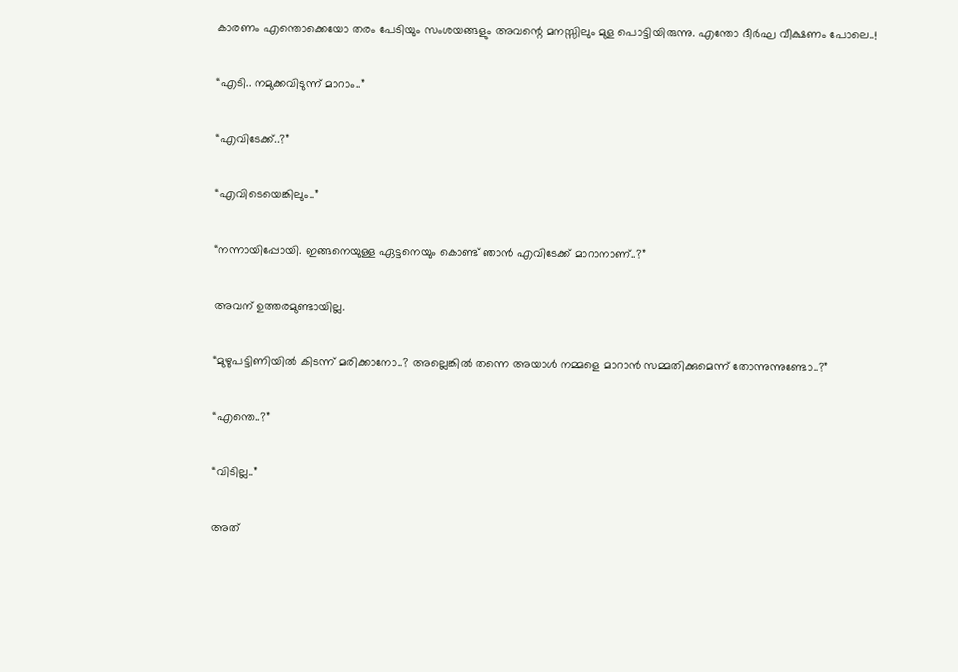കാരണം എന്തൊക്കെയോ തരം പേടിയും സംശയങ്ങളും അവന്റെ മനസ്സിലും മുള പൊട്ടിയിരുന്നു. എന്തോ ദീർഘ വീക്ഷണം പോലെ..!

“എടി.. നമുക്കവിടുന്ന് മാറാം..”

“എവിടേക്ക്..?”

“എവിടെയെങ്കിലും..”

“നന്നായിപ്പോയി. ഇങ്ങനെയുള്ള ഏട്ടനെയും കൊണ്ട് ഞാൻ എവിടേക്ക് മാറാനാണ്..?”

അവന് ഉത്തരമുണ്ടായില്ല.

“മുഴുപട്ടിണിയിൽ കിടന്ന് മരിക്കാനോ..? അല്ലെങ്കിൽ തന്നെ അയാൾ നമ്മളെ മാറാൻ സമ്മതിക്കുമെന്ന് തോന്നുന്നുണ്ടോ..?”

“എന്തെ..?”

“വിടില്ല..”

അത്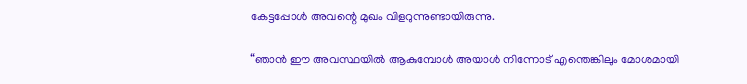കേട്ടപ്പോൾ അവന്റെ മുഖം വിളറുന്നുണ്ടായിരുന്നു.

“ഞാൻ ഈ അവസ്ഥയിൽ ആകുമ്പോൾ അയാൾ നിന്നോട് എന്തെങ്കിലും മോശമായി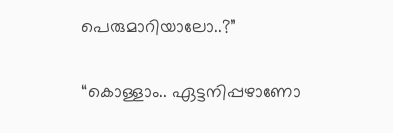പെരുമാറിയാലോ..?”

“കൊള്ളാം.. ഏട്ടനിപ്പഴാണോ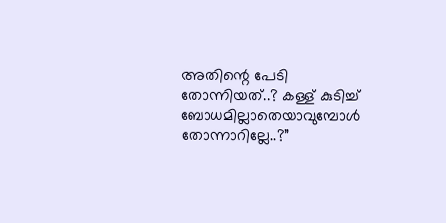അതിന്റെ പേടി തോന്നിയത്..? കള്ള് കുടിച്ച് ബോധമില്ലാതെയാവുമ്പോൾ തോന്നാറില്ലേ..?”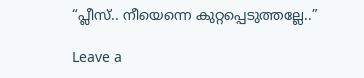“പ്ലീസ്.. നീയെന്നെ കുറ്റപ്പെടുത്തല്ലേ..”

Leave a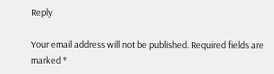Reply

Your email address will not be published. Required fields are marked *